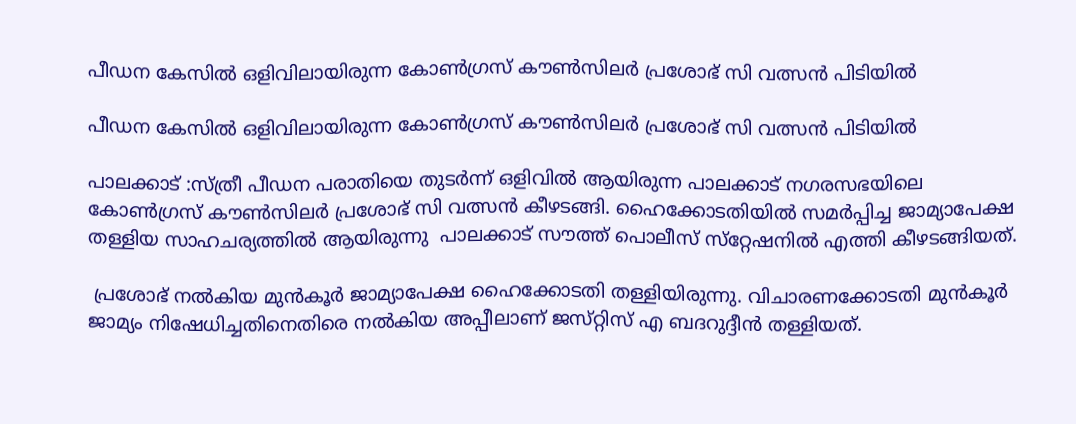പീഡന കേസിൽ ഒളിവിലായിരുന്ന കോൺഗ്രസ് കൗൺസിലർ പ്രശോഭ് സി വത്സൻ പിടിയിൽ

പീഡന കേസിൽ ഒളിവിലായിരുന്ന കോൺഗ്രസ് കൗൺസിലർ പ്രശോഭ് സി വത്സൻ പിടിയിൽ

പാലക്കാട് :സ്ത്രീ പീഡന പരാതിയെ തുടർന്ന് ഒളിവിൽ ആയിരുന്ന പാലക്കാട് നഗരസഭയിലെ കോൺഗ്രസ് കൗൺസിലർ പ്രശോഭ് സി വത്സൻ കീഴടങ്ങി. ഹൈക്കോടതിയിൽ സമർപ്പിച്ച ജാമ്യാപേക്ഷ തള്ളിയ സാഹചര്യത്തിൽ ആയിരുന്നു  പാലക്കാട് സൗത്ത് പൊലീസ് സ്‌റ്റേഷനിൽ എത്തി കീഴടങ്ങിയത്.

 പ്രശോഭ് നൽകിയ മുൻകൂർ ജാമ്യാപേക്ഷ ഹൈക്കോടതി തള്ളിയിരുന്നു. വിചാരണക്കോടതി മുൻകൂർ ജാമ്യം നിഷേധിച്ചതിനെതിരെ നൽകിയ അപ്പീലാണ് ജസ്‌റ്റിസ് എ ബദറുദ്ദീൻ തള്ളിയത്.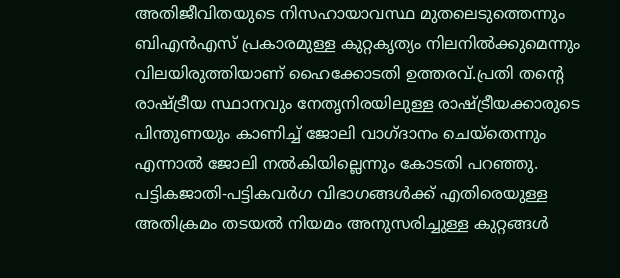അതിജീവിതയുടെ നിസഹായാവസ്ഥ മുതലെടുത്തെന്നും ബിഎൻഎസ് പ്രകാരമുള്ള കുറ്റകൃത്യം നിലനിൽക്കുമെന്നും വിലയിരുത്തിയാണ് ഹൈക്കോടതി ഉത്തരവ്.പ്രതി തൻ്റെ രാഷ്ട്രീയ സ്ഥാനവും നേതൃനിരയിലുള്ള രാഷ്ട്രീയക്കാരുടെ പിന്തുണയും കാണിച്ച് ജോലി വാഗ്‌ദാനം ചെയ്തെന്നും എന്നാൽ ജോലി നൽകിയില്ലെന്നും കോടതി പറഞ്ഞു. പട്ടികജാതി-പട്ടികവർഗ വിഭാഗങ്ങൾക്ക് എതിരെയുള്ള അതിക്രമം തടയൽ നിയമം അനുസരിച്ചുള്ള കുറ്റങ്ങൾ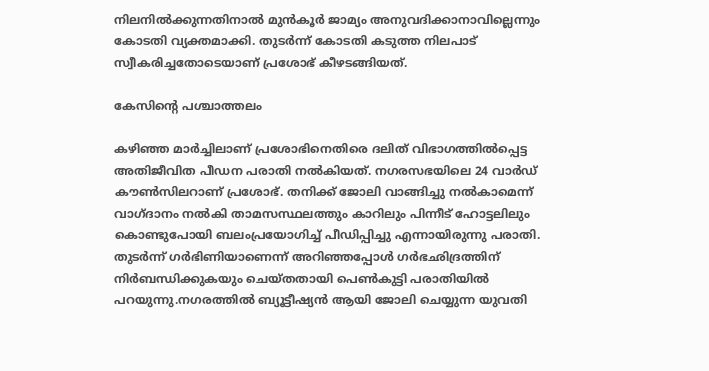നിലനിൽക്കുന്നതിനാൽ മുൻകൂർ ജാമ്യം അനുവദിക്കാനാവില്ലെന്നും കോടതി വ്യക്തമാക്കി. തുടർന്ന് കോടതി കടുത്ത നിലപാട് സ്വീകരിച്ചതോടെയാണ് പ്രശോഭ് കീഴടങ്ങിയത്.

കേസിൻ്റെ പശ്ചാത്തലം

കഴിഞ്ഞ മാർച്ചിലാണ് പ്രശോഭിനെതിരെ ദലിത് വിഭാഗത്തിൽപ്പെട്ട അതിജീവിത പീഡന പരാതി നൽകിയത്. നഗരസഭയിലെ 24 വാർഡ് കൗൺസിലറാണ് പ്രശോഭ്. തനിക്ക് ജോലി വാങ്ങിച്ചു നൽകാമെന്ന് വാഗ്‌ദാനം നൽകി താമസസ്ഥലത്തും കാറിലും പിന്നീട് ഹോട്ടലിലും കൊണ്ടുപോയി ബലംപ്രയോഗിച്ച് പീഡിപ്പിച്ചു എന്നായിരുന്നു പരാതി. തുടർന്ന് ഗർഭിണിയാണെന്ന് അറിഞ്ഞപ്പോൾ ഗർഭഛിദ്രത്തിന് നിർബന്ധിക്കുകയും ചെയ്‌തതായി പെൺകുട്ടി പരാതിയിൽ പറയുന്നു.നഗരത്തിൽ ബ്യൂട്ടീഷ്യൻ ആയി ജോലി ചെയ്യുന്ന യുവതി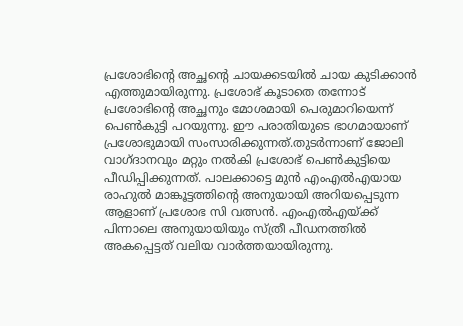പ്രശോഭിൻ്റെ അച്ഛൻ്റെ ചായക്കടയിൽ ചായ കുടിക്കാൻ എത്തുമായിരുന്നു. പ്രശോഭ് കൂടാതെ തന്നോട് പ്രശോഭിൻ്റെ അച്ഛനും മോശമായി പെരുമാറിയെന്ന് പെൺകുട്ടി പറയുന്നു. ഈ പരാതിയുടെ ഭാഗമായാണ് പ്രശോഭുമായി സംസാരിക്കുന്നത്.തുടർന്നാണ് ജോലി വാഗ്‌ദാനവും മറ്റും നൽകി പ്രശോഭ് പെൺകുട്ടിയെ പീഡിപ്പിക്കുന്നത്. പാലക്കാട്ടെ മുൻ എംഎൽഎയായ രാഹുൽ മാങ്കൂട്ടത്തിൻ്റെ അനുയായി അറിയപ്പെടുന്ന ആളാണ് പ്രശോഭ സി വത്സൻ. എംഎൽഎയ്ക്ക് പിന്നാലെ അനുയായിയും സ്ത്രീ പീഡനത്തിൽ അകപ്പെട്ടത് വലിയ വാർത്തയായിരുന്നു.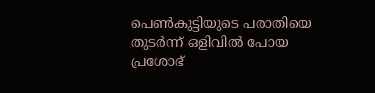പെൺകുട്ടിയുടെ പരാതിയെ തുടർന്ന് ഒളിവിൽ പോയ പ്രശോഭ്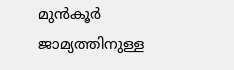മുൻകൂർ ജാമ്യത്തിനുള്ള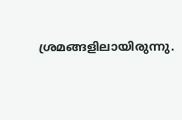ശ്രമങ്ങളിലായിരുന്നു.